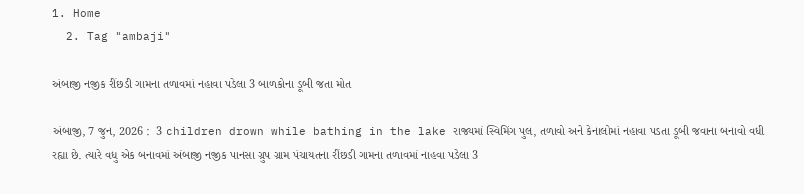1. Home
  2. Tag "ambaji"

અંબાજી નજીક રીંછડી ગામના તળાવમાં નહાવા પડેલા 3 બાળકોના ડૂબી જતા મોત

અંબાજી, 7 જુન, 2026 :  3 children drown while bathing in the lake રાજ્યમાં સ્વિમિંગ પુલ, તળાવો અને કેનાલોમાં નહાવા પડતા ડૂબી જવાના બનાવો વધી રહ્યા છે. ત્યારે વધુ એક બનાવમાં અંબાજી નજીક પાનસા ગ્રુપ ગ્રામ પંચાયતના રીંછડી ગામના તળાવમાં નાહવા પડેલા 3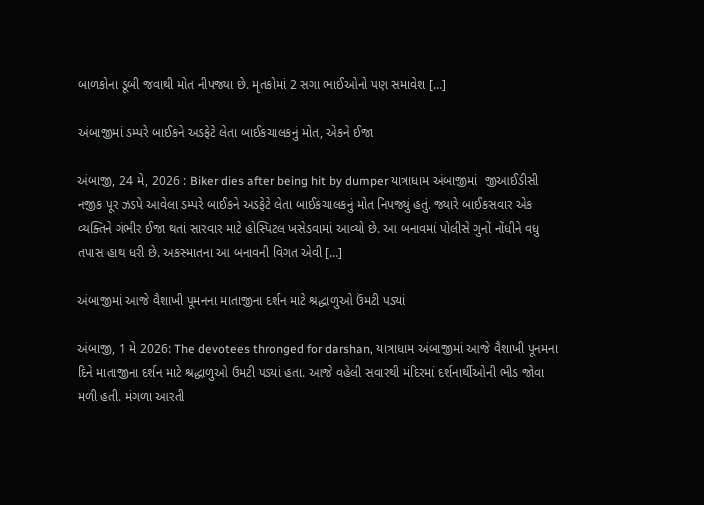બાળકોના ડૂબી જવાથી મોત નીપજ્યા છે. મૃતકોમાં 2 સગા ભાઈઓનો પણ સમાવેશ […]

અંબાજીમાં ડમ્પરે બાઈકને અડફેટે લેતા બાઈકચાલકનું મોત, એકને ઈજા

અંબાજી, 24 મે, 2026 : Biker dies after being hit by dumper યાત્રાધામ અંબાજીમાં  જીઆઈડીસી નજીક પૂર ઝડપે આવેલા ડમ્પરે બાઈકને અડફેટે લેતા બાઈકચાલકનું મોત નિપજ્યું હતું. જ્યારે બાઈકસવાર એક વ્યક્તિને ગંભીર ઈજા થતાં સારવાર માટે હોસ્પિટલ ખસેડવામાં આવ્યો છે. આ બનાવમાં પોલીસે ગુનોં નોંધીને વધુ તપાસ હાથ ધરી છે. અકસ્માતના આ બનાવની વિગત એવી […]

અંબાજીમાં આજે વૈશાખી પૂમનના માતાજીના દર્શન માટે શ્રદ્ધાળુઓ ઉંમટી પડ્યાં

અંબાજી, 1 મે 2026: The devotees thronged for darshan, યાત્રાધામ અંબાજીમાં આજે વૈશાખી પૂનમના દિને માતાજીના દર્શન માટે શ્રદ્ધાળુઓ ઉમટી પડ્યાં હતા. આજે વહેલી સવારથી મંદિરમાં દર્શનાર્થીઓની ભીડ જોવા મળી હતી. મંગળા આરતી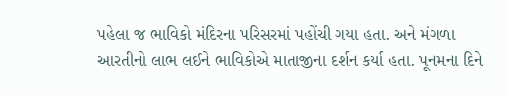પહેલા જ ભાવિકો મંદિરના પરિસરમાં પહોંચી ગયા હતા. અને મંગળા આરતીનો લાભ લઈને ભાવિકોએ માતાજીના દર્શન કર્યા હતા. પૂનમના દિને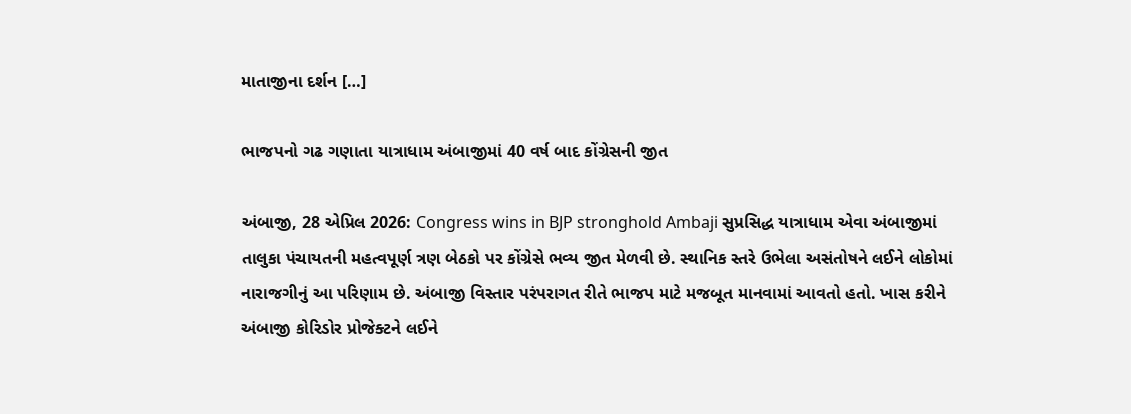માતાજીના દર્શન […]

ભાજપનો ગઢ ગણાતા યાત્રાધામ અંબાજીમાં 40 વર્ષ બાદ કોંગ્રેસની જીત

અંબાજી, 28 એપ્રિલ 2026: Congress wins in BJP stronghold Ambaji સુપ્રસિદ્ધ યાત્રાધામ એવા અંબાજીમાં તાલુકા પંચાયતની મહત્વપૂર્ણ ત્રણ બેઠકો પર કોંગ્રેસે ભવ્ય જીત મેળવી છે. સ્થાનિક સ્તરે ઉભેલા અસંતોષને લઈને લોકોમાં નારાજગીનું આ પરિણામ છે. અંબાજી વિસ્તાર પરંપરાગત રીતે ભાજપ માટે મજબૂત માનવામાં આવતો હતો. ખાસ કરીને અંબાજી કોરિડોર પ્રોજેક્ટને લઈને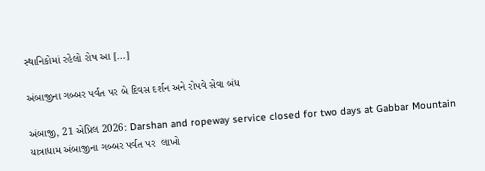સ્થાનિકોમાં રહેલો રોષ આ […]

અંબાજીના ગબ્બર પર્વત પર બે દિવસ દર્શન અને રોપવે સેવા બંધ

અંબાજી, 21 એપ્રિલ 2026: Darshan and ropeway service closed for two days at Gabbar Mountain  યાત્રાધામ અંબાજીના ગબ્બર પર્વત પર  લાખો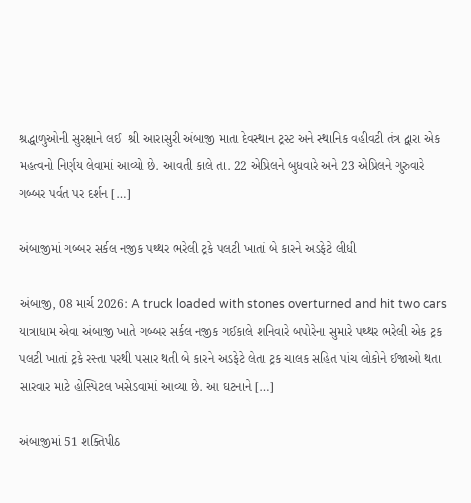શ્રદ્ધાળુઓની સુરક્ષાને લઈ  શ્રી આરાસુરી અંબાજી માતા દેવસ્થાન ટ્રસ્ટ અને સ્થાનિક વહીવટી તંત્ર દ્વારા એક મહત્વનો નિર્ણય લેવામાં આવ્યો છે. આવતી કાલે તા. 22 એપ્રિલને બુધવારે અને 23 એપ્રિલને ગુરુવારે ગબ્બર પર્વત પર દર્શન […]

અંબાજીમાં ગબ્બર સર્કલ નજીક પથ્થર ભરેલી ટ્રકે પલટી ખાતાં બે કારને અડફેટે લીધી

અંબાજી, 08 માર્ચ 2026: A truck loaded with stones overturned and hit two cars  યાત્રાધામ એવા અંબાજી ખાતે ગબ્બર સર્કલ નજીક ગઈકાલે શનિવારે બપોરેના સુમારે પથ્થર ભરેલી એક ટ્રક પલટી ખાતાં ટ્રકે રસ્તા પરથી પસાર થતી બે કારને અડફેટે લેતા ટ્રક ચાલક સહિત પાંચ લોકોને ઈજાઓ થતા સારવાર માટે હોસ્પિટલ ખસેડવામાં આવ્યા છે. આ ઘટનાને […]

અંબાજીમાં 51 શક્તિપીઠ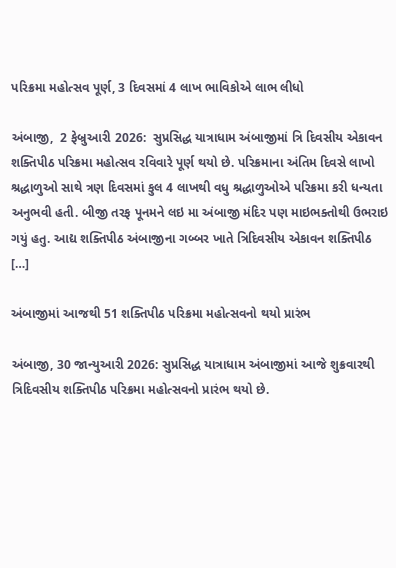પરિક્રમા મહોત્સવ પૂર્ણ, 3 દિવસમાં 4 લાખ ભાવિકોએ લાભ લીધો

અંબાજી,  2 ફેબ્રુઆરી 2026:  સુપ્રસિદ્ધ યાત્રાધામ અંબાજીમાં ત્રિ દિવસીય એકાવન શક્તિપીઠ પરિક્રમા મહોત્સવ રવિવારે પૂર્ણ થયો છે. પરિક્રમાના અંતિમ દિવસે લાખો શ્રદ્ધાળુઓ સાથે ત્રણ દિવસમાં કુલ 4 લાખથી વધુ શ્રદ્ધાળુઓએ પરિક્રમા કરી ધન્યતા અનુભવી હતી. બીજી તરફ પૂનમને લઇ મા અંબાજી મંદિર પણ માઇભક્તોથી ઉભરાઇ ગયું હતુ. આદ્ય શક્તિપીઠ અંબાજીના ગબ્બર ખાતે ત્રિદિવસીય એકાવન શક્તિપીઠ […]

અંબાજીમાં આજથી 51 શક્તિપીઠ પરિક્રમા મહોત્સવનો થયો પ્રારંભ

અંબાજી, 30 જાન્યુઆરી 2026: સુપ્રસિદ્ધ યાત્રાધામ અંબાજીમાં આજે શુક્રવારથી ત્રિદિવસીય શક્તિપીઠ પરિક્રમા મહોત્સવનો પ્રારંભ થયો છે.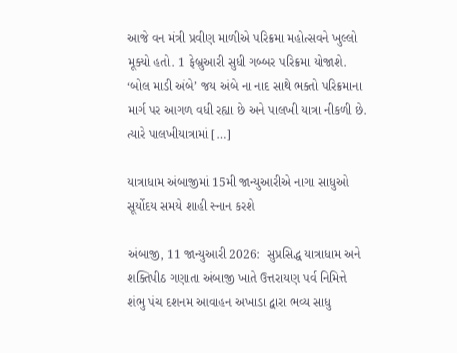આજે વન મંત્રી પ્રવીણ માળીએ પરિક્રમા મહોત્સવને ખુલ્લો મૂક્યો હતો. 1 ફેબ્રુઆરી સુધી ગબ્બર પરિક્રમા યોજાશે. ‘બોલ માડી અંબે’ જય અંબે ના નાદ સાથે ભક્તો પરિક્રમાના માર્ગ પર આગળ વધી રહ્યા છે અને પાલખી યાત્રા નીકળી છે. ત્યારે પાલખીયાત્રામાં […]

યાત્રાધામ અંબાજીમાં 15મી જાન્યુઆરીએ નાગા સાધુઓ સૂર્યોદય સમયે શાહી સ્નાન કરશે

અંબાજી, 11 જાન્યુઆરી 2026:  સુપ્રસિદ્ધ યાત્રાધામ અને શક્તિપીઠ ગણાતા અંબાજી ખાતે ઉત્તરાયણ પર્વ નિમિત્તે  શંભુ પંચ દશનમ આવાહન અખાડા દ્વારા ભવ્ય સાધુ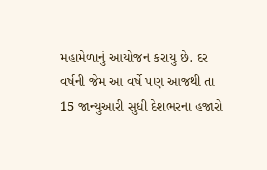મહામેળાનું આયોજન કરાયુ છે. દર વર્ષની જેમ આ વર્ષે પણ આજથી તા 15 જાન્યુઆરી સુધી દેશભરના હજારો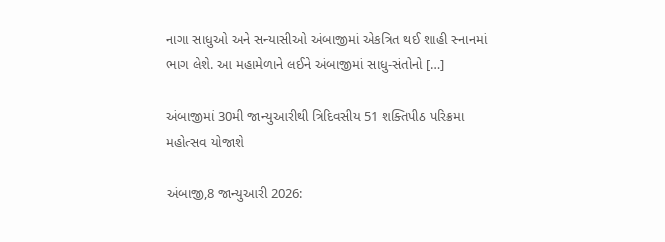નાગા સાધુઓ અને સન્યાસીઓ અંબાજીમાં એકત્રિત થઈ શાહી સ્નાનમાં ભાગ લેશે. આ મહામેળાને લઈને અંબાજીમાં સાધુ-સંતોનો […]

અંબાજીમાં 30મી જાન્યુઆરીથી ત્રિદિવસીય 51 શક્તિપીઠ પરિક્રમા મહોત્સવ યોજાશે

અંબાજી,8 જાન્યુઆરી 2026: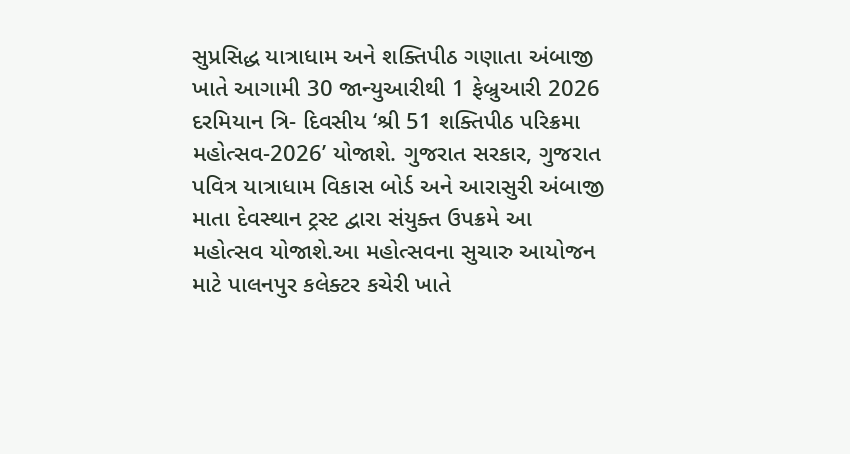સુપ્રસિદ્ધ યાત્રાધામ અને શક્તિપીઠ ગણાતા અંબાજી ખાતે આગામી 30 જાન્યુઆરીથી 1 ફેબ્રુઆરી 2026 દરમિયાન ત્રિ- દિવસીય ‘શ્રી 51 શક્તિપીઠ પરિક્રમા મહોત્સવ-2026’ યોજાશે. ગુજરાત સરકાર, ગુજરાત પવિત્ર યાત્રાધામ વિકાસ બોર્ડ અને આરાસુરી અંબાજી માતા દેવસ્થાન ટ્રસ્ટ દ્વારા સંયુક્ત ઉપક્રમે આ મહોત્સવ યોજાશે.આ મહોત્સવના સુચારુ આયોજન માટે પાલનપુર કલેક્ટર કચેરી ખાતે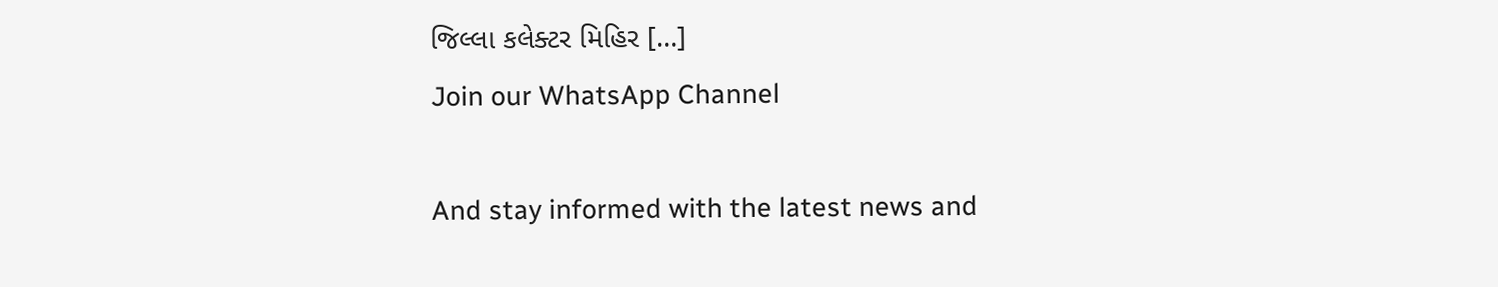જિલ્લા કલેક્ટર મિહિર […]
Join our WhatsApp Channel

And stay informed with the latest news and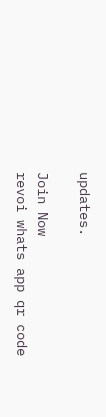updates.

Join Now
revoi whats app qr code